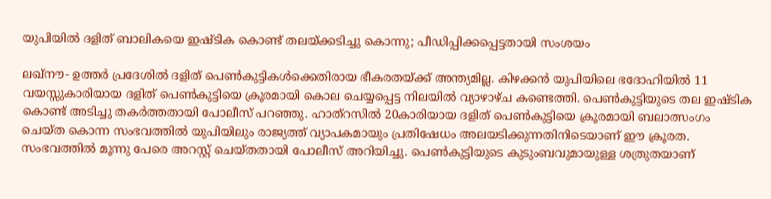യുപിയില്‍ ദളിത് ബാലികയെ ഇഷ്ടിക കൊണ്ട് തലയ്ക്കടിച്ചു കൊന്നു; പീഡിപ്പിക്കപ്പെട്ടതായി സംശയം

ലഖ്‌നൗ- ഉത്തര്‍ പ്രദേശില്‍ ദളിത് പെണ്‍കുട്ടികള്‍ക്കെതിരായ ഭീകരതയ്ക്ക് അന്ത്യമില്ല. കിഴക്കന്‍ യുപിയിലെ ഭദോഹിയില്‍ 11 വയസ്സുകാരിയായ ദളിത് പെണ്‍കുട്ടിയെ ക്രൂരമായി കൊല ചെയ്യപ്പെട്ട നിലയില്‍ വ്യാഴാഴ്ച കണ്ടെത്തി. പെണ്‍കുട്ടിയുടെ തല ഇഷ്ടിക കൊണ്ട് അടിച്ചു തകര്‍ത്തതായി പോലീസ് പറഞ്ഞു. ഹാത്‌റസില്‍ 20കാരിയായ ദളിത് പെണ്‍കുട്ടിയെ ക്രൂരമായി ബലാത്സംഗം ചെയ്ത കൊന്ന സംഭവത്തില്‍ യുപിയിലും രാജ്യത്ത് വ്യാപകമായും പ്രതിഷേധം അലയടിക്കുന്നതിനിടെയാണ് ഈ ക്രൂരത. സംഭവത്തില്‍ മൂന്നു പേരെ അറസ്റ്റ് ചെയ്തതായി പോലീസ് അറിയിച്ചു. പെണ്‍കുട്ടിയുടെ കുടുംബവുമായുള്ള ശത്രുതയാണ്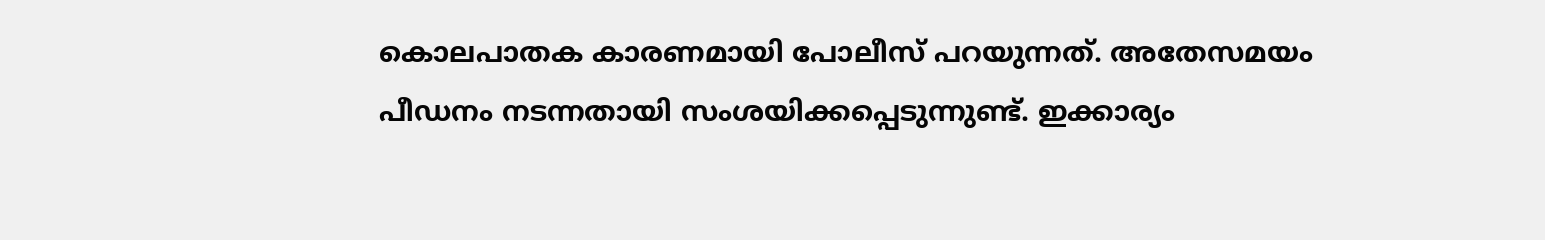കൊലപാതക കാരണമായി പോലീസ് പറയുന്നത്. അതേസമയം പീഡനം നടന്നതായി സംശയിക്കപ്പെടുന്നുണ്ട്. ഇക്കാര്യം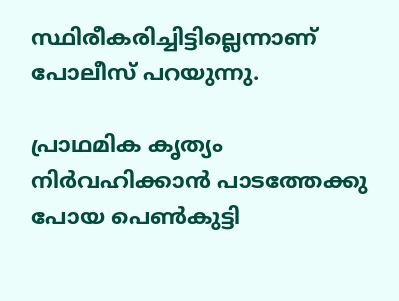സ്ഥിരീകരിച്ചിട്ടില്ലെന്നാണ് പോലീസ് പറയുന്നു.

പ്രാഥമിക കൃത്യം നിര്‍വഹിക്കാന്‍ പാടത്തേക്കു പോയ പെണ്‍കുട്ടി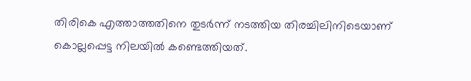തിരികെ എത്താത്തതിനെ തുടര്‍ന്ന് നടത്തിയ തിരച്ചിലിനിടെയാണ് കൊല്ലപ്പെട്ട നിലയില്‍ കണ്ടെത്തിയത്.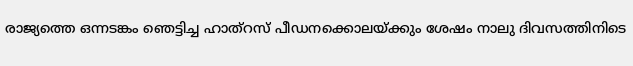രാജ്യത്തെ ഒന്നടങ്കം ഞെട്ടിച്ച ഹാത്‌റസ് പീഡനക്കൊലയ്ക്കും ശേഷം നാലു ദിവസത്തിനിടെ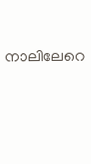നാലിലേറെ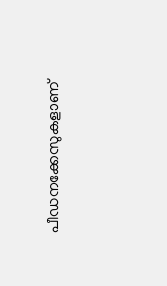പീഡനക്കേസുകളാണ്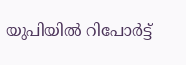യുപിയില്‍ റിപോര്‍ട്ട്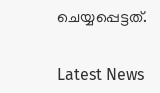ചെയ്യപ്പെട്ടത്.


Latest News